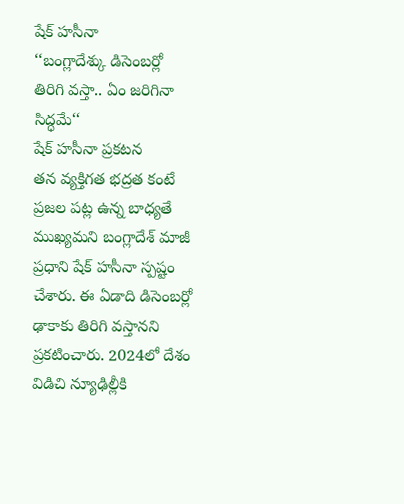షేక్ హసీనా
‘‘బంగ్లాదేశ్కు డిసెంబర్లో తిరిగి వస్తా.. ఏం జరిగినా సిద్ధమే‘‘
షేక్ హసీనా ప్రకటన
తన వ్యక్తిగత భద్రత కంటే ప్రజల పట్ల ఉన్న బాధ్యతే ముఖ్యమని బంగ్లాదేశ్ మాజీ ప్రధాని షేక్ హసీనా స్పష్టం చేశారు. ఈ ఏడాది డిసెంబర్లో ఢాకాకు తిరిగి వస్తానని ప్రకటించారు. 2024లో దేశం విడిచి న్యూఢిల్లీకి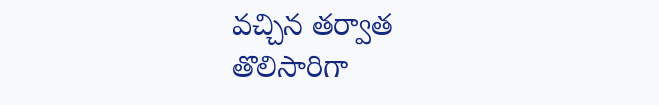వచ్చిన తర్వాత తొలిసారిగా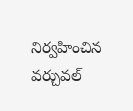నిర్వహించిన వర్చువల్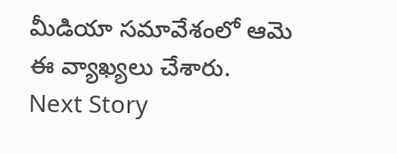మీడియా సమావేశంలో ఆమె ఈ వ్యాఖ్యలు చేశారు.
Next Story